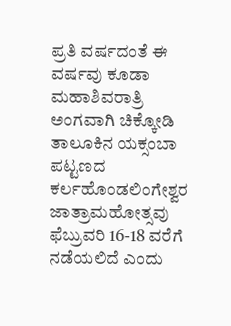ಪ್ರತಿ ವರ್ಷದಂತೆ ಈ ವರ್ಷವು ಕೂಡಾ ಮಹಾಶಿವರಾತ್ರಿ ಅಂಗವಾಗಿ ಚಿಕ್ಕೋಡಿ ತಾಲೂಕಿನ ಯಕ್ಸಂಬಾ ಪಟ್ಟಣದ ಕರ್ಲಹೊಂಡಲಿಂಗೇಶ್ವರ ಜಾತ್ರಾಮಹೋತ್ಸವು ಫೆಬ್ರುವರಿ 16-18 ವರೆಗೆ ನಡೆಯಲಿದೆ ಎಂದು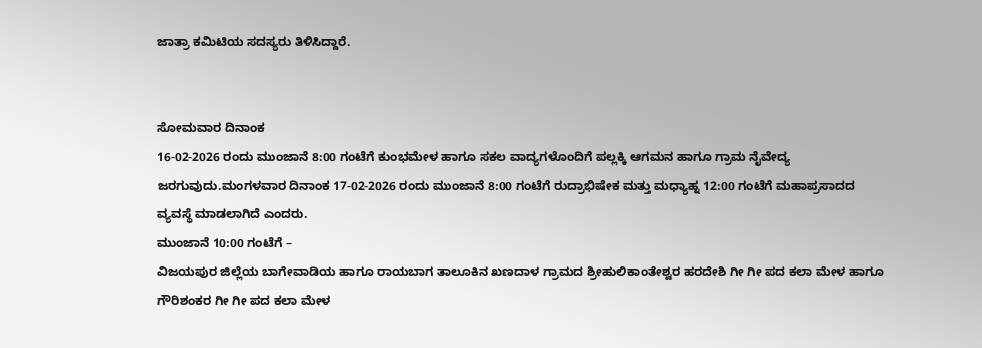ಜಾತ್ರಾ ಕಮಿಟಿಯ ಸದಸ್ಯರು ತಿಳಿಸಿದ್ದಾರೆ.


ಸೋಮವಾರ ದಿನಾಂಕ
16-02-2026 ರಂದು ಮುಂಜಾನೆ 8:00 ಗಂಟೆಗೆ ಕುಂಭಮೇಳ ಹಾಗೂ ಸಕಲ ವಾದ್ಯಗಳೊಂದಿಗೆ ಪಲ್ಲಕ್ಕಿ ಆಗಮನ ಹಾಗೂ ಗ್ರಾಮ ನೈವೇದ್ಯ ಜರಗುವುದು.ಮಂಗಳವಾರ ದಿನಾಂಕ 17-02-2026 ರಂದು ಮುಂಜಾನೆ 8:00 ಗಂಟೆಗೆ ರುದ್ರಾಭಿಷೇಕ ಮತ್ತು ಮಧ್ಯಾಹ್ನ 12:00 ಗಂಟೆಗೆ ಮಹಾಪ್ರಸಾದದ ವ್ಯವಸ್ಥೆ ಮಾಡಲಾಗಿದೆ ಎಂದರು.
ಮುಂಜಾನೆ 10:00 ಗಂಟೆಗೆ –
ವಿಜಯಪುರ ಜಿಲ್ಲೆಯ ಬಾಗೇವಾಡಿಯ ಹಾಗೂ ರಾಯಬಾಗ ತಾಲೂಕಿನ ಖಣದಾಳ ಗ್ರಾಮದ ಶ್ರೀಹುಲಿಕಾಂತೇಶ್ವರ ಹರದೇಶಿ ಗೀ ಗೀ ಪದ ಕಲಾ ಮೇಳ ಹಾಗೂ ಗೌರಿಶಂಕರ ಗೀ ಗೀ ಪದ ಕಲಾ ಮೇಳ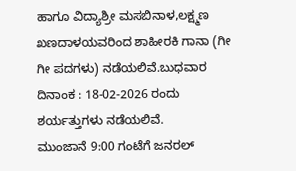ಹಾಗೂ ವಿದ್ಯಾಶ್ರೀ ಮಸಬಿನಾಳ,ಲಕ್ಷ್ಮಣ ಖಣದಾಳಯವರಿಂದ ಶಾಹೀರಕಿ ಗಾನಾ (ಗೀ ಗೀ ಪದಗಳು) ನಡೆಯಲಿವೆ.ಬುಧವಾರ ದಿನಾಂಕ : 18-02-2026 ರಂದು ಶರ್ಯತ್ತುಗಳು ನಡೆಯಲಿವೆ.
ಮುಂಜಾನೆ 9:00 ಗಂಟೆಗೆ ಜನರಲ್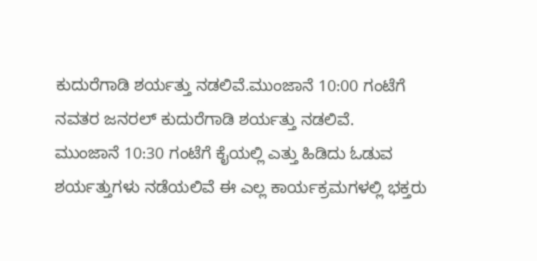ಕುದುರೆಗಾಡಿ ಶರ್ಯತ್ತು ನಡಲಿವೆ.ಮುಂಜಾನೆ 10:00 ಗಂಟೆಗೆ ನವತರ ಜನರಲ್ ಕುದುರೆಗಾಡಿ ಶರ್ಯತ್ತು ನಡಲಿವೆ.
ಮುಂಜಾನೆ 10:30 ಗಂಟೆಗೆ ಕೈಯಲ್ಲಿ ಎತ್ತು ಹಿಡಿದು ಓಡುವ ಶರ್ಯತ್ತುಗಳು ನಡೆಯಲಿವೆ ಈ ಎಲ್ಲ ಕಾರ್ಯಕ್ರಮಗಳಲ್ಲಿ ಭಕ್ತರು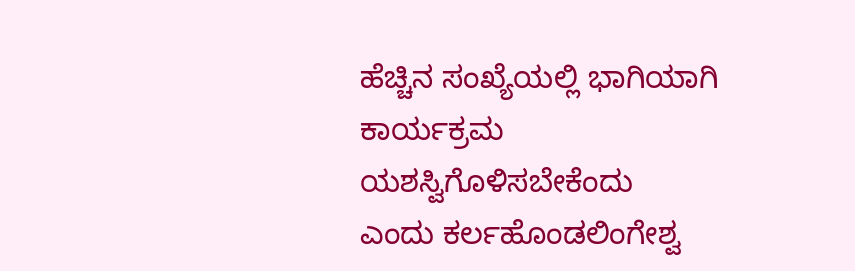ಹೆಚ್ಚಿನ ಸಂಖ್ಯೆಯಲ್ಲಿ ಭಾಗಿಯಾಗಿ ಕಾರ್ಯಕ್ರಮ ಯಶಸ್ವಿಗೊಳಿಸಬೇಕೆಂದು
ಎಂದು ಕರ್ಲಹೊಂಡಲಿಂಗೇಶ್ವ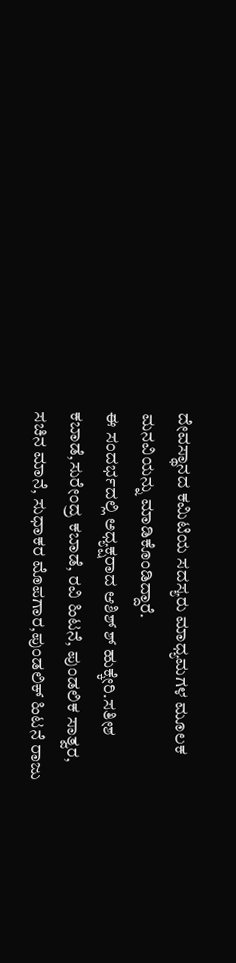ದೇವಸ್ಥಾನದ ಕಮಿಟಿಯ ಸದಸ್ಯರು ಮಾಧ್ಯಮಗಳ ಮೂಲಕ ಮನವಿಯನ್ನು ಮಾಡಿಕೊಂಡಿದ್ದಾರೆ.
ಈ ಸಂದರ್ಭದಲ್ಲಿ ಅಧ್ಯಕ್ಷರಾದ ಆಶಿಶ್ ಶ್ ಹುಕ್ಕೇರಿ.ಸತೀಶ ಕಬಾಡೆ,ಸುರೇಂದ್ರ ಕಬಾಡೆ, ರವಿ ಹಿಟನೆ, ಪುಂಡಲಿಕ ಸಾತ್ವರ, ಸಚಿನ ಮಾನೆ, ಸುಧಾಕರ ಮೊಪಗಾರ,ಪುಂಡಲಿಕ್ ಹಿಟನೆ ರಾಜು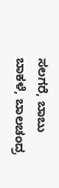ಸಲಗರೆ, ಬಾಬು ಬಾಕಳೆ, ಬಾಲಚಂದ್ರ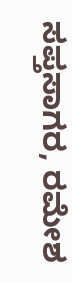ಸಪ್ತಸಾಗರ, ರಮೇಶ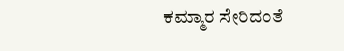ಕಮ್ಮಾರ ಸೇರಿದಂತೆ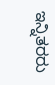ಇನ್ನಿತರರು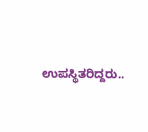ಉಪಸ್ಥಿತರಿದ್ದರು..